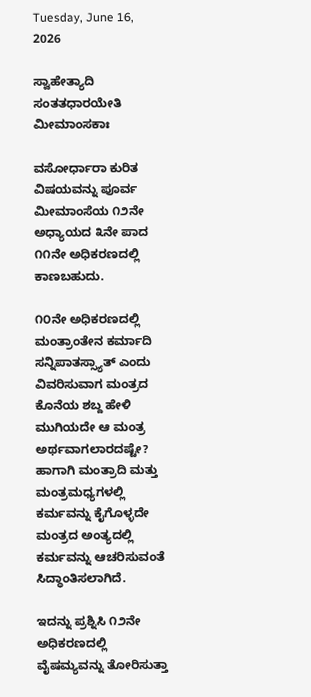Tuesday, June 16, 2026

ಸ್ವಾಹೇತ್ಯಾದಿ ಸಂತತಧಾರಯೇತಿ ಮೀಮಾಂಸಕಾಃ

ವಸೋರ್ಧಾರಾ ಕುರಿತ ವಿಷಯವನ್ನು ಪೂರ್ವ ಮೀಮಾಂಸೆಯ ೧೨ನೇ ಅಧ್ಯಾಯದ ೩ನೇ ಪಾದ ೧೧ನೇ ಅಧಿಕರಣದಲ್ಲಿ ಕಾಣಬಹುದು.

೧೦ನೇ ಅಧಿಕರಣದಲ್ಲಿ ಮಂತ್ರಾಂತೇನ ಕರ್ಮಾದಿ ಸನ್ನಿಪಾತಸ್ಸ್ಯಾತ್ ಎಂದು ವಿವರಿಸುವಾಗ ಮಂತ್ರದ ಕೊನೆಯ ಶಬ್ದ ಹೇಳಿ ಮುಗಿಯದೇ ಆ ಮಂತ್ರ ಅರ್ಥವಾಗಲಾರದಷ್ಟೇ? ಹಾಗಾಗಿ ಮಂತ್ರಾದಿ ಮತ್ತು ಮಂತ್ರಮಧ್ಯಗಳಲ್ಲಿ ಕರ್ಮವನ್ನು ಕೈಗೊಳ್ಳದೇ ಮಂತ್ರದ ಅಂತ್ಯದಲ್ಲಿ ಕರ್ಮವನ್ನು ಆಚರಿಸುವಂತೆ ಸಿದ್ಧಾಂತಿಸಲಾಗಿದೆ.

ಇದನ್ನು ಪ್ರಶ್ನಿಸಿ ೧೨ನೇ ಅಧಿಕರಣದಲ್ಲಿ ವೈಷಮ್ಯವನ್ನು ತೋರಿಸುತ್ತಾ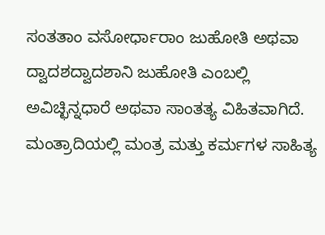ಸಂತತಾಂ ವಸೋರ್ಧಾರಾಂ ಜುಹೋತಿ ಅಥವಾ ದ್ವಾದಶದ್ವಾದಶಾನಿ ಜುಹೋತಿ ಎಂಬಲ್ಲಿ ಅವಿಚ್ಛಿನ್ನಧಾರೆ ಅಥವಾ ಸಾಂತತ್ಯ ವಿಹಿತವಾಗಿದೆ. ಮಂತ್ರಾದಿಯಲ್ಲಿ ಮಂತ್ರ ಮತ್ತು ಕರ್ಮಗಳ ಸಾಹಿತ್ಯ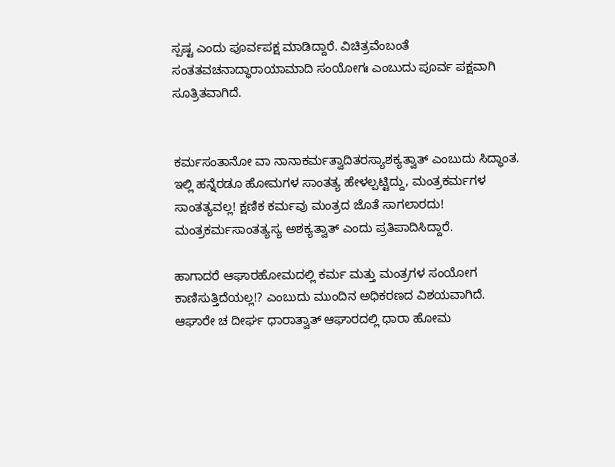ಸ್ಪಷ್ಟ ಎಂದು ಪೂರ್ವಪಕ್ಷ ಮಾಡಿದ್ದಾರೆ. ವಿಚಿತ್ರವೆಂಬಂತೆ ಸಂತತವಚನಾದ್ಧಾರಾಯಾಮಾದಿ ಸಂಯೋಗಃ ಎಂಬುದು ಪೂರ್ವ ಪಕ್ಷವಾಗಿ ಸೂತ್ರಿತವಾಗಿದೆ.


ಕರ್ಮಸಂತಾನೋ ವಾ ನಾನಾಕರ್ಮತ್ವಾದಿತರಸ್ಯಾಶಕ್ಯತ್ವಾತ್ ಎಂಬುದು ಸಿದ್ಧಾಂತ. ಇಲ್ಲಿ ಹನ್ನೆರಡೂ ಹೋಮಗಳ ಸಾಂತತ್ಯ ಹೇಳಲ್ಪಟ್ಟಿದ್ದು, ಮಂತ್ರಕರ್ಮಗಳ ಸಾಂತತ್ಯವಲ್ಲ! ಕ್ಷಣಿಕ ಕರ್ಮವು ಮಂತ್ರದ ಜೊತೆ ಸಾಗಲಾರದು! ಮಂತ್ರಕರ್ಮಸಾಂತತ್ಯಸ್ಯ ಅಶಕ್ಯತ್ವಾತ್ ಎಂದು ಪ್ರತಿಪಾದಿಸಿದ್ದಾರೆ.

ಹಾಗಾದರೆ ಆಘಾರಹೋಮದಲ್ಲಿ ಕರ್ಮ ಮತ್ತು ಮಂತ್ರಗಳ ಸಂಯೋಗ ಕಾಣಿಸುತ್ತಿದೆಯಲ್ಲ!? ಎಂಬುದು ಮುಂದಿನ ಅಧಿಕರಣದ ವಿಶಯವಾಗಿದೆ. ಆಘಾರೇ ಚ ದೀರ್ಘ ಧಾರಾತ್ವಾತ್ ಆಘಾರದಲ್ಲಿ ಧಾರಾ ಹೋಮ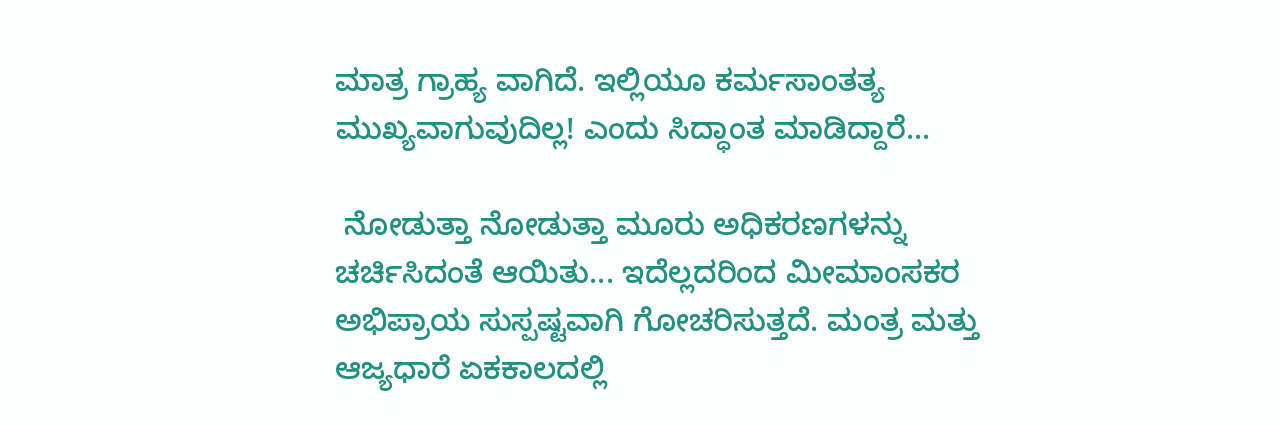ಮಾತ್ರ ಗ್ರಾಹ್ಯ ವಾಗಿದೆ. ಇಲ್ಲಿಯೂ ಕರ್ಮಸಾಂತತ್ಯ ಮುಖ್ಯವಾಗುವುದಿಲ್ಲ! ಎಂದು ಸಿದ್ಧಾಂತ ಮಾಡಿದ್ದಾರೆ...

 ನೋಡುತ್ತಾ ನೋಡುತ್ತಾ ಮೂರು ಅಧಿಕರಣಗಳನ್ನು ಚರ್ಚಿಸಿದಂತೆ ಆಯಿತು... ಇದೆಲ್ಲದರಿಂದ ಮೀಮಾಂಸಕರ ಅಭಿಪ್ರಾಯ ಸುಸ್ಪಷ್ಟವಾಗಿ ಗೋಚರಿಸುತ್ತದೆ. ಮಂತ್ರ ಮತ್ತು ಆಜ್ಯಧಾರೆ ಏಕಕಾಲದಲ್ಲಿ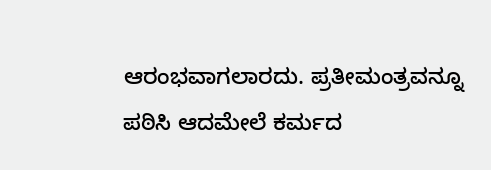ಆರಂಭವಾಗಲಾರದು. ಪ್ರತೀಮಂತ್ರವನ್ನೂ ಪಠಿಸಿ ಆದಮೇಲೆ ಕರ್ಮದ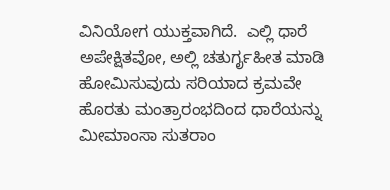ವಿನಿಯೋಗ ಯುಕ್ತವಾಗಿದೆ.  ಎಲ್ಲಿ ಧಾರೆ ಅಪೇಕ್ಷಿತವೋ, ಅಲ್ಲಿ ಚತುರ್ಗೃಹೀತ ಮಾಡಿ ಹೋಮಿಸುವುದು ಸರಿಯಾದ ಕ್ರಮವೇ ಹೊರತು ಮಂತ್ರಾರಂಭದಿಂದ ಧಾರೆಯನ್ನು ಮೀಮಾಂಸಾ ಸುತರಾಂ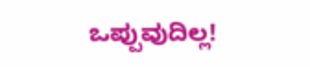ಒಪ್ಪುವುದಿಲ್ಲ!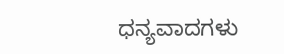ಧನ್ಯವಾದಗಳು